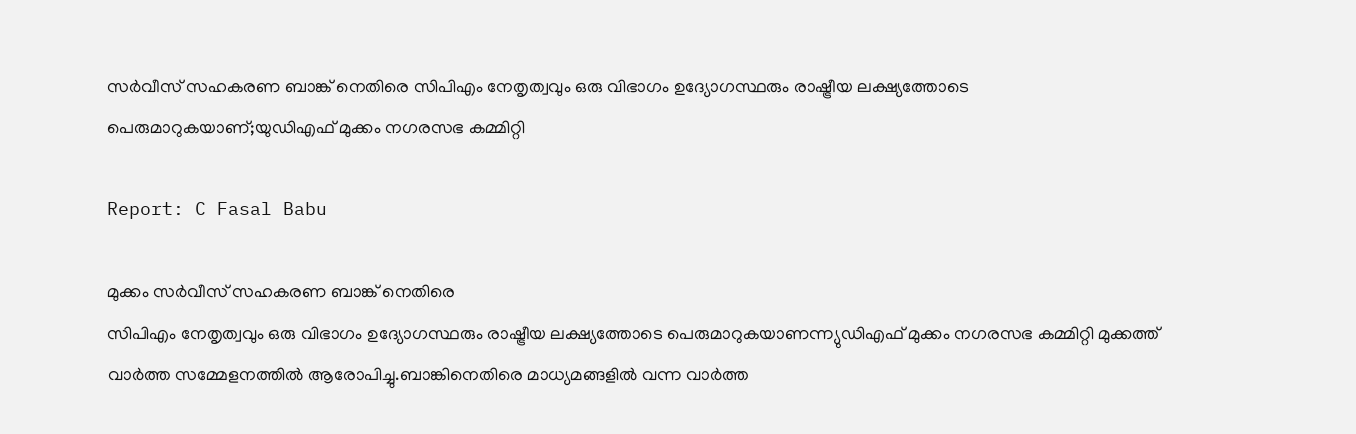സർവീസ് സഹകരണ ബാങ്ക് നെതിരെ സിപിഎം നേതൃത്വവും ഒരു വിഭാഗം ഉദ്യോഗസ്ഥരും രാഷ്ട്രീയ ലക്ഷ്യത്തോടെ പെരുമാറുകയാണ്;യുഡിഎഫ് മുക്കം നഗരസഭ കമ്മിറ്റി

Report: C Fasal Babu

മുക്കം സർവീസ് സഹകരണ ബാങ്ക് നെതിരെ
സിപിഎം നേതൃത്വവും ഒരു വിഭാഗം ഉദ്യോഗസ്ഥരും രാഷ്ട്രീയ ലക്ഷ്യത്തോടെ പെരുമാറുകയാണന്ന്യുഡിഎഫ് മുക്കം നഗരസഭ കമ്മിറ്റി മുക്കത്ത് വാർത്ത സമ്മേളനത്തിൽ ആരോപിച്ചു.ബാങ്കിനെതിരെ മാധ്യമങ്ങളിൽ വന്ന വാർത്ത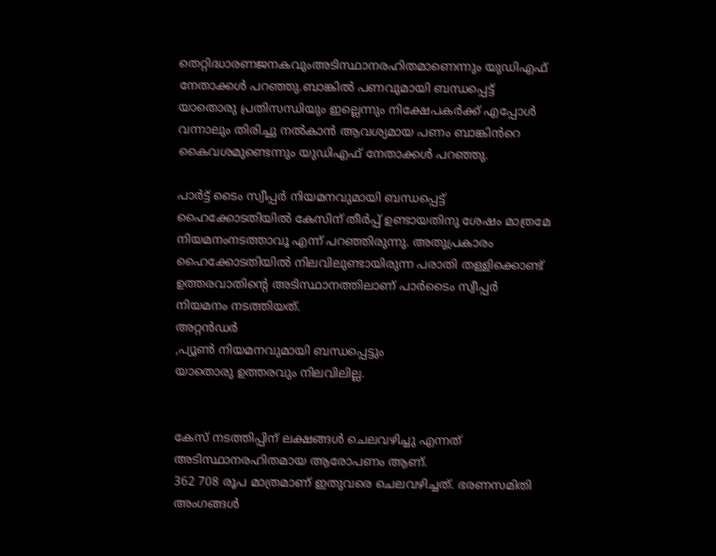തെറ്റിദ്ധാരണജനകവുംഅടിസ്ഥാനരഹിതമാണെന്നും യുഡിഎഫ് നേതാക്കൾ പറഞ്ഞു.ബാങ്കിൽ പണവുമായി ബന്ധപ്പെട്ട് യാതൊരു പ്രതിസന്ധിയും ഇല്ലെന്നും നിക്ഷേപകർക്ക് എപ്പോൾ വന്നാലും തിരിച്ചു നൽകാൻ ആവശ്യമായ പണം ബാങ്കിൻറെ കൈവശമുണ്ടെന്നും യുഡിഎഫ് നേതാക്കൾ പറഞ്ഞു.

പാർട്ട് ടൈം സ്വീപ്പർ നിയമനവുമായി ബന്ധപ്പെട്ട്
ഹൈക്കോടതിയിൽ കേസിന് തീർപ്പ് ഉണ്ടായതിനു ശേഷം മാത്രമേ നിയമനംനടത്താവൂ എന്ന് പറഞ്ഞിരുന്നു. അതുപ്രകാരം ഹൈക്കോടതിയിൽ നിലവിലുണ്ടായിരുന്ന പരാതി തള്ളിക്കൊണ്ട് ഉത്തരവാതിൻ്റെ അടിസ്ഥാനത്തിലാണ് പാർടൈം സ്വീപ്പർ നിയമനം നടത്തിയത്.
അറ്റൻഡർ
,പ്യൂൺ നിയമനവുമായി ബന്ധപ്പെട്ടും
യാതൊരു ഉത്തരവും നിലവിലില്ല.


കേസ് നടത്തിപ്പിന് ലക്ഷങ്ങൾ ചെലവഴിച്ചു എന്നത്
അടിസ്ഥാനരഹിതമായ ആരോപണം ആണ്.
362 708 രൂപ മാത്രമാണ് ഇതുവരെ ചെലവഴിച്ചത്. ഭരണസമിതി അംഗങ്ങൾ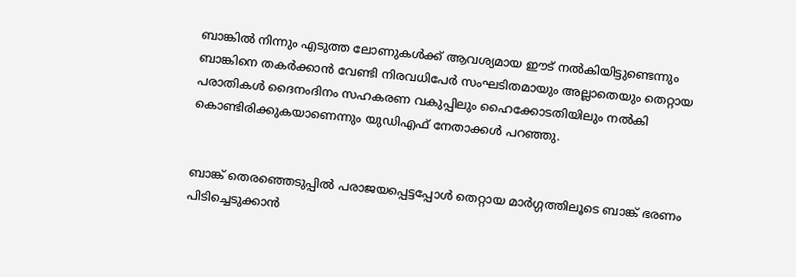ബാങ്കിൽ നിന്നും എടുത്ത ലോണുകൾക്ക് ആവശ്യമായ ഈട് നൽകിയിട്ടുണ്ടെന്നും ബാങ്കിനെ തകർക്കാൻ വേണ്ടി നിരവധിപേർ സംഘടിതമായും അല്ലാതെയും തെറ്റായ പരാതികൾ ദൈനംദിനം സഹകരണ വകുപ്പിലും ഹൈക്കോടതിയിലും നൽകി കൊണ്ടിരിക്കുകയാണെന്നും യുഡിഎഫ് നേതാക്കൾ പറഞ്ഞു.


ബാങ്ക് തെരഞ്ഞെടുപ്പിൽ പരാജയപ്പെട്ടപ്പോൾ തെറ്റായ മാർഗ്ഗത്തിലൂടെ ബാങ്ക് ഭരണം പിടിച്ചെടുക്കാൻ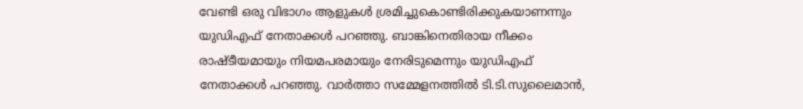വേണ്ടി ഒരു വിഭാഗം ആളുകൾ ശ്രമിച്ചുകൊണ്ടിരിക്കുകയാണന്നും യുഡിഎഫ് നേതാക്കൾ പറഞ്ഞു. ബാങ്കിനെതിരായ നീക്കം രാഷ്ടീയമായും നിയമപരമായും നേരിടുമെന്നും യുഡിഎഫ് നേതാക്കൾ പറഞ്ഞു. വാർത്താ സമ്മേളനത്തിൽ ടി.ടി.സുലൈമാൻ,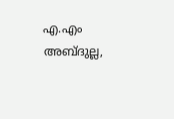എ.എം അബ്ദുല്ല,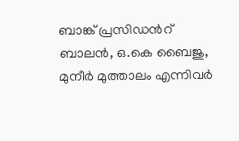ബാങ്ക് പ്രസിഡൻറ് ബാലൻ, ഒ.കെ ബൈജു, മുനീർ മുത്താലം എന്നിവർ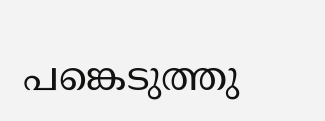പങ്കെടുത്തു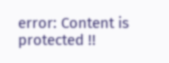error: Content is protected !!